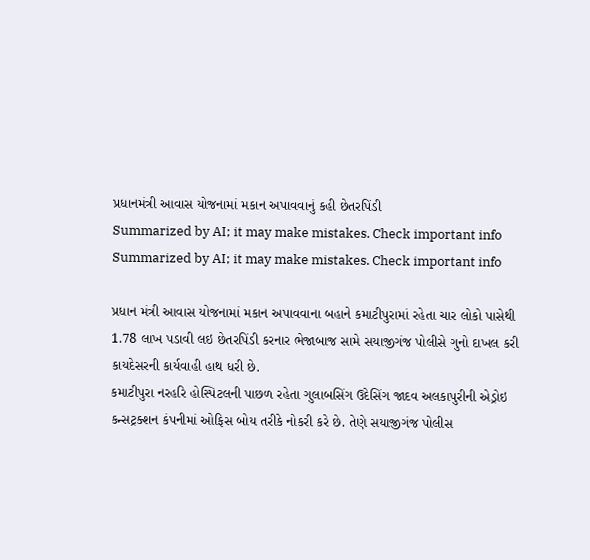પ્રધાનમંત્રી આવાસ યોજનામાં મકાન અપાવવાનું કહી છેતરપિંડી
Summarized by AI; it may make mistakes. Check important info
Summarized by AI; it may make mistakes. Check important info

પ્રધાન મંત્રી આવાસ યોજનામાં મકાન અપાવવાના બહાને કમાટીપુરામાં રહેતા ચાર લોકો પાસેથી 1.78 લાખ પડાવી લઇ છેતરપિંડી કરનાર ભેજાબાજ સામે સયાજીગંજ પોલીસે ગુનો દાખલ કરી કાયદેસરની કાર્યવાહી હાથ ધરી છે.
કમાટીપુરા નરહરિ હોસ્પિટલની પાછળ રહેતા ગુલાબસિંગ ઉદેસિંગ જાદવ અલકાપુરીની એડ્રોઇ કન્સટ્રક્શન કંપનીમાં ઓફિસ બોય તરીકે નોકરી કરે છે. તેણે સયાજીગંજ પોલીસ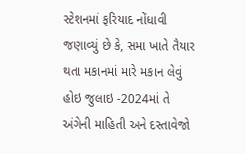સ્ટેશનમાં ફરિયાદ નોંધાવી જણાવ્યું છે કે, સમા ખાતે તૈયાર થતા મકાનમાં મારે મકાન લેવું હોઇ જુલાઇ -2024માં તે અંગેની માહિતી અને દસ્તાવેજો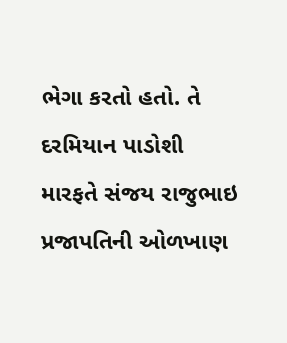ભેગા કરતો હતો. તે દરમિયાન પાડોશી મારફતે સંજય રાજુભાઇ પ્રજાપતિની ઓળખાણ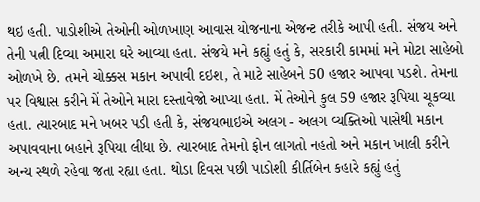થઇ હતી. પાડોશીએ તેઓની ઓળખાણ આવાસ યોજનાના એજન્ટ તરીકે આપી હતી. સંજય અને તેની પત્ની દિવ્યા અમારા ઘરે આવ્યા હતા. સંજયે મને કહ્યું હતું કે, સરકારી કામમાં મને મોટા સાહેબો ઓળખે છે. તમને ચોક્કસ મકાન અપાવી દઇશ, તે માટે સાહેબને 50 હજાર આપવા પડશે. તેમના પર વિશ્વાસ કરીને મેં તેઓને મારા દસ્તાવેજો આપ્યા હતા. મેં તેઓને કુલ 59 હજાર રૂપિયા ચૂકવ્યા હતા. ત્યારબાદ મને ખબર પડી હતી કે, સંજયભાઇએ અલગ - અલગ વ્યક્તિઓ પાસેથી મકાન અપાવવાના બહાને રૂપિયા લીધા છે. ત્યારબાદ તેમનો ફોન લાગતો નહતો અને મકાન ખાલી કરીને અન્ય સ્થળે રહેવા જતા રહ્યા હતા. થોડા દિવસ પછી પાડોશી કીર્તિબેન કહારે કહ્યું હતું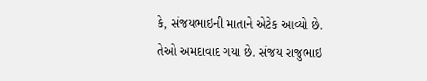કે, સંજયભાઇની માતાને એટેક આવ્યો છે. તેઓ અમદાવાદ ગયા છે. સંજય રાજુભાઇ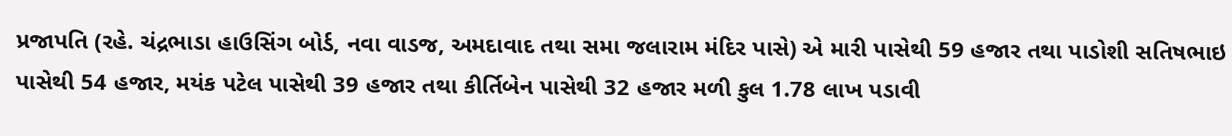પ્રજાપતિ (રહે. ચંદ્રભાડા હાઉસિંગ બોર્ડ, નવા વાડજ, અમદાવાદ તથા સમા જલારામ મંદિર પાસે) એ મારી પાસેથી 59 હજાર તથા પાડોશી સતિષભાઇ પાસેથી 54 હજાર, મયંક પટેલ પાસેથી 39 હજાર તથા કીર્તિબેન પાસેથી 32 હજાર મળી કુલ 1.78 લાખ પડાવી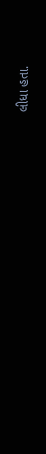લીધા હતા.